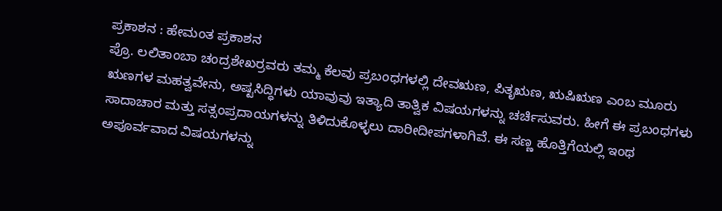ಪ್ರಕಾಶನ : ಹೇಮಂತ ಪ್ರಕಾಶನ
ಪ್ರೊ. ಲಲಿತಾಂಬಾ ಚಂದ್ರಶೇಖರ್ರವರು ತಮ್ಮ ಕೆಲವು ಪ್ರಬಂಧಗಳಲ್ಲಿ ದೇವಋಣ, ಪಿತೃಋಣ, ಋಷಿಋಣ ಎಂಬ ಮೂರು ಋಣಗಳ ಮಹತ್ವವೇನು, ಅಷ್ಟಸಿದ್ಧಿಗಳು ಯಾವುವು ಇತ್ಯಾದಿ ತಾತ್ವಿಕ ವಿಷಯಗಳನ್ನು ಚರ್ಚಿಸುವರು. ಹೀಗೆ ಈ ಪ್ರಬಂಧಗಳು ಸಾದಾಚಾರ ಮತ್ತು ಸತ್ಸಂಪ್ರದಾಯಗಳನ್ನು ತಿಳಿದುಕೊಳ್ಳಲು ದಾರೀದೀಪಗಳಾಗಿವೆ. ಈ ಸಣ್ಣ ಹೊತ್ತಿಗೆಯಲ್ಲಿ ಇಂಥ ಅಪೂರ್ವವಾದ ವಿಷಯಗಳನ್ನು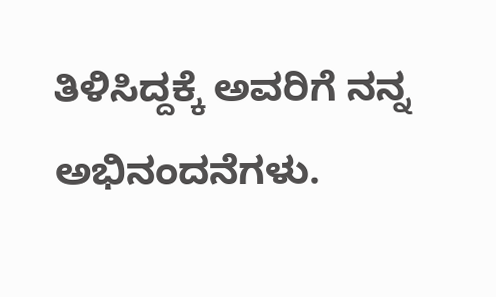ತಿಳಿಸಿದ್ದಕ್ಕೆ ಅವರಿಗೆ ನನ್ನ ಅಭಿನಂದನೆಗಳು.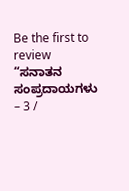Be the first to review “ಸನಾತನ ಸಂಪ್ರದಾಯಗಳು – 3 /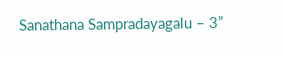Sanathana Sampradayagalu – 3”